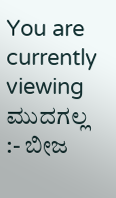You are currently viewing ಮುದಗಲ್ಲ :- ಬೀಜ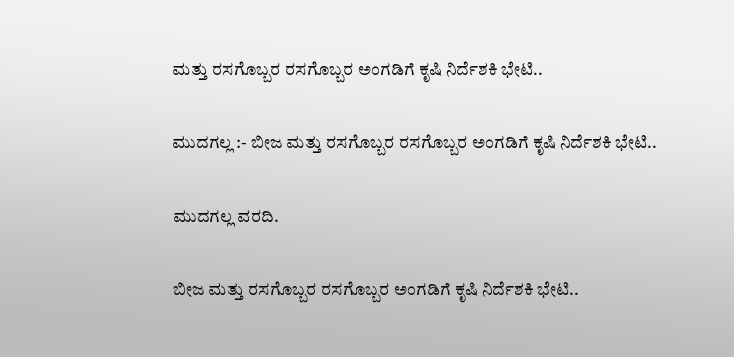ಮತ್ತು ರಸಗೊಬ್ಬರ ರಸಗೊಬ್ಬರ ಅಂಗಡಿಗೆ ಕೃಷಿ ನಿರ್ದೆಶಕಿ ಭೇಟಿ..

ಮುದಗಲ್ಲ :- ಬೀಜ ಮತ್ತು ರಸಗೊಬ್ಬರ ರಸಗೊಬ್ಬರ ಅಂಗಡಿಗೆ ಕೃಷಿ ನಿರ್ದೆಶಕಿ ಭೇಟಿ..

ಮುದಗಲ್ಲ ವರದಿ.

ಬೀಜ ಮತ್ತು ರಸಗೊಬ್ಬರ ರಸಗೊಬ್ಬರ ಅಂಗಡಿಗೆ ಕೃಷಿ ನಿರ್ದೆಶಕಿ ಭೇಟಿ..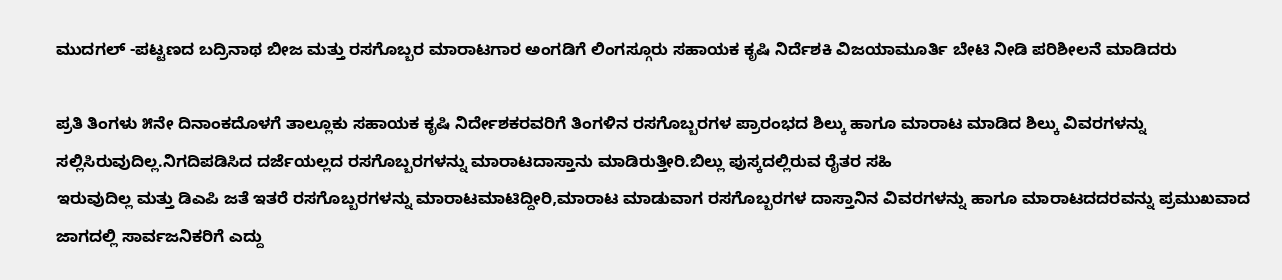ಮುದಗಲ್ -ಪಟ್ಟಣದ ಬದ್ರಿನಾಥ ಬೀಜ ಮತ್ತು ರಸಗೊಬ್ಬರ ಮಾರಾಟಗಾರ ಅಂಗಡಿಗೆ ಲಿಂಗಸ್ಗೂರು ಸಹಾಯಕ ಕೃಷಿ ನಿರ್ದೆಶಕಿ ವಿಜಯಾಮೂರ್ತಿ ಬೇಟಿ ನೀಡಿ ಪರಿಶೀಲನೆ ಮಾಡಿದರು

ಪ್ರತಿ ತಿಂಗಳು ೫ನೇ ದಿನಾಂಕದೊಳಗೆ ತಾಲ್ಲೂಕು ಸಹಾಯಕ ಕೃಷಿ ನಿರ್ದೇಶಕರವರಿಗೆ ತಿಂಗಳಿನ ರಸಗೊಬ್ಬರಗಳ ಪ್ರಾರಂಭದ ಶಿಲ್ಕು ಹಾಗೂ ಮಾರಾಟ ಮಾಡಿದ ಶಿಲ್ಕು ವಿವರಗಳನ್ನು ಸಲ್ಲಿಸಿರುವುದಿಲ್ಲ.ನಿಗದಿಪಡಿಸಿದ ದರ್ಜೆಯಲ್ಲದ ರಸಗೊಬ್ಬರಗಳನ್ನು ಮಾರಾಟದಾಸ್ತಾನು ಮಾಡಿರುತ್ತೀರಿ.ಬಿಲ್ಲು ಪುಸ್ಕದಲ್ಲಿರುವ ರೈತರ ಸಹಿ
ಇರುವುದಿಲ್ಲ ಮತ್ತು ಡಿಎಪಿ ಜತೆ ಇತರೆ ರಸಗೊಬ್ಬರಗಳನ್ನು ಮಾರಾಟಮಾಟಿದ್ದೀರಿ,ಮಾರಾಟ ಮಾಡುವಾಗ ರಸಗೊಬ್ಬರಗಳ ದಾಸ್ತಾನಿನ ವಿವರಗಳನ್ನು ಹಾಗೂ ಮಾರಾಟದದರವನ್ನು ಪ್ರಮುಖವಾದ ಜಾಗದಲ್ಲಿ ಸಾರ್ವಜನಿಕರಿಗೆ ಎದ್ದು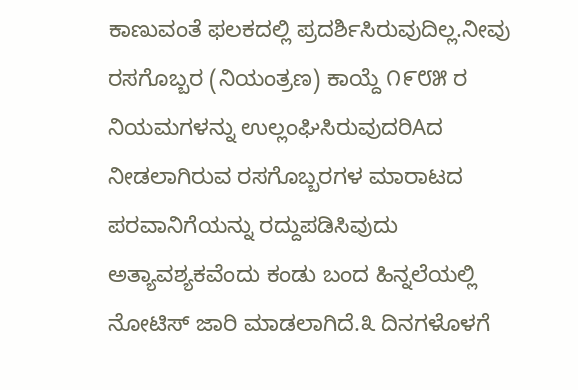ಕಾಣುವಂತೆ ಫಲಕದಲ್ಲಿ ಪ್ರದರ್ಶಿಸಿರುವುದಿಲ್ಲ.ನೀವು ರಸಗೊಬ್ಬರ (ನಿಯಂತ್ರಣ) ಕಾಯ್ದೆ ೧೯೮೫ ರ ನಿಯಮಗಳನ್ನು ಉಲ್ಲಂಘಿಸಿರುವುದರಿAದ ನೀಡಲಾಗಿರುವ ರಸಗೊಬ್ಬರಗಳ ಮಾರಾಟದ ಪರವಾನಿಗೆಯನ್ನು ರದ್ದುಪಡಿಸಿವುದು ಅತ್ಯಾವಶ್ಯಕವೆಂದು ಕಂಡು ಬಂದ ಹಿನ್ನಲೆಯಲ್ಲಿ ನೋಟಿಸ್ ಜಾರಿ ಮಾಡಲಾಗಿದೆ.೩ ದಿನಗಳೊಳಗೆ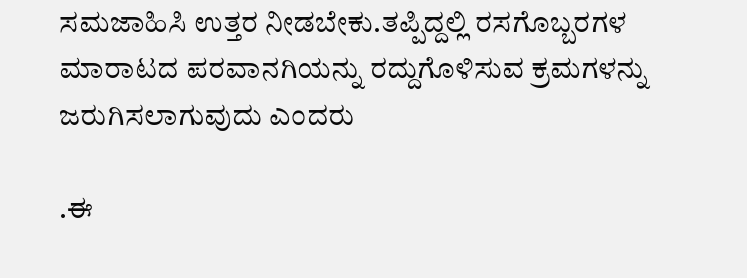ಸಮಜಾಹಿಸಿ ಉತ್ತರ ನೀಡಬೇಕು.ತಪ್ಪಿದ್ದಲ್ಲಿ ರಸಗೊಬ್ಬರಗಳ ಮಾರಾಟದ ಪರವಾನಗಿಯನ್ನು ರದ್ದುಗೊಳಿಸುವ ಕ್ರಮಗಳನ್ನು ಜರುಗಿಸಲಾಗುವುದು ಎಂದರು

.ಈ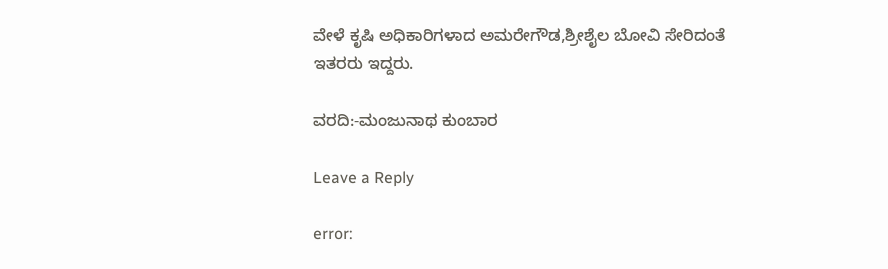ವೇಳೆ ಕೃಷಿ ಅಧಿಕಾರಿಗಳಾದ ಅಮರೇಗೌಡ,ಶ್ರೀಶೈಲ ಬೋವಿ ಸೇರಿದಂತೆ ಇತರರು ಇದ್ದರು.

ವರದಿ:-ಮಂಜುನಾಥ ಕುಂಬಾರ

Leave a Reply

error: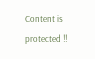Content is protected !!